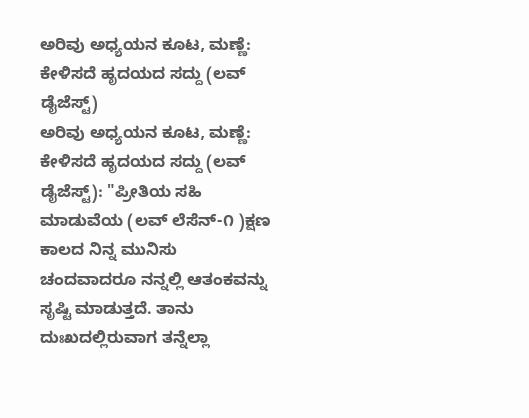ಅರಿವು ಅಧ್ಯಯನ ಕೂಟ, ಮಣ್ಣೆ: ಕೇಳಿಸದೆ ಹೃದಯದ ಸದ್ದು (ಲವ್ ಡೈಜೆಸ್ಟ್)
ಅರಿವು ಅಧ್ಯಯನ ಕೂಟ, ಮಣ್ಣೆ: ಕೇಳಿಸದೆ ಹೃದಯದ ಸದ್ದು (ಲವ್ ಡೈಜೆಸ್ಟ್): "ಪ್ರೀತಿಯ ಸಹಿ ಮಾಡುವೆಯ (ಲವ್ ಲೆಸೆನ್-೧ )ಕ್ಷಣ ಕಾಲದ ನಿನ್ನ ಮುನಿಸು ಚಂದವಾದರೂ ನನ್ನಲ್ಲಿ ಆತಂಕವನ್ನು ಸೃಷ್ಟಿ ಮಾಡುತ್ತದೆ. ತಾನು ದುಃಖದಲ್ಲಿರುವಾಗ ತನ್ನೆಲ್ಲಾ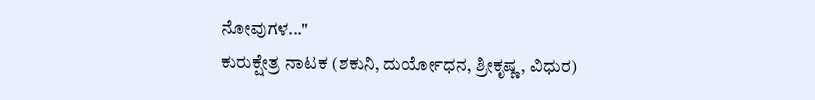ನೋವುಗಳ..."
ಕುರುಕ್ಷೇತ್ರ ನಾಟಕ (ಶಕುನಿ, ದುರ್ಯೋಧನ, ಶ್ರೀಕೃಷ್ಣ, ವಿಧುರ)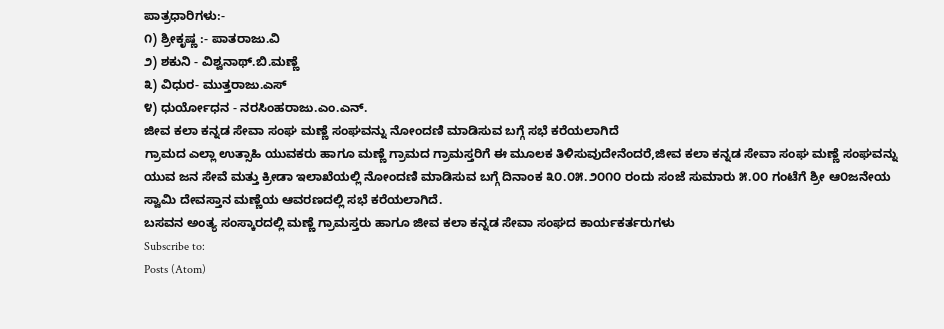ಪಾತ್ರಧಾರಿಗಳು:-
೧) ಶ್ರೀಕೃಷ್ಣ :- ಪಾತರಾಜು.ವಿ
೨) ಶಕುನಿ - ವಿಶ್ವನಾಥ್.ಬಿ.ಮಣ್ಣೆ
೩) ವಿಧುರ- ಮುತ್ತರಾಜು.ಎಸ್
೪) ಧುರ್ಯೋಧನ - ನರಸಿಂಹರಾಜು.ಎಂ.ಎನ್.
ಜೀವ ಕಲಾ ಕನ್ನಡ ಸೇವಾ ಸಂಘ ಮಣ್ಣೆ ಸಂಘವನ್ನು ನೋಂದಣಿ ಮಾಡಿಸುವ ಬಗ್ಗೆ ಸಭೆ ಕರೆಯಲಾಗಿದೆ
ಗ್ರಾಮದ ಎಲ್ಲಾ ಉತ್ಸಾಹಿ ಯುವಕರು ಹಾಗೂ ಮಣ್ಣೆ ಗ್ರಾಮದ ಗ್ರಾಮಸ್ತರಿಗೆ ಈ ಮೂಲಕ ತಿಳಿಸುವುದೇನೆಂದರೆ,ಜೀವ ಕಲಾ ಕನ್ನಡ ಸೇವಾ ಸಂಘ ಮಣ್ಣೆ ಸಂಘವನ್ನು ಯುವ ಜನ ಸೇವೆ ಮತ್ತು ಕ್ರೀಡಾ ಇಲಾಖೆಯಲ್ಲಿ ನೋಂದಣಿ ಮಾಡಿಸುವ ಬಗ್ಗೆ ದಿನಾಂಕ ೩೦.೦೫.೨೦೧೦ ರಂದು ಸಂಜೆ ಸುಮಾರು ೫.೦೦ ಗಂಟೆಗೆ ಶ್ರೀ ಆ೦ಜನೇಯ ಸ್ವಾಮಿ ದೇವಸ್ತಾನ ಮಣ್ಣೆಯ ಆವರಣದಲ್ಲಿ ಸಭೆ ಕರೆಯಲಾಗಿದೆ.
ಬಸವನ ಅಂತ್ಯ ಸಂಸ್ಕಾರದಲ್ಲಿ ಮಣ್ಣೆ ಗ್ರಾಮಸ್ತರು ಹಾಗೂ ಜೀವ ಕಲಾ ಕನ್ನಡ ಸೇವಾ ಸಂಘದ ಕಾರ್ಯಕರ್ತರುಗಳು
Subscribe to:
Posts (Atom)